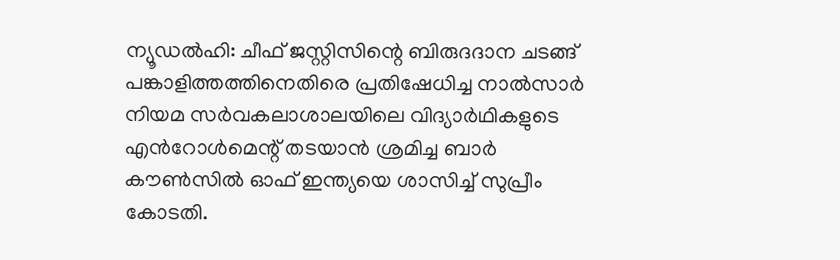ന്യൂഡൽഹി: ചീഫ് ജസ്റ്റിസിന്റെ ബിരുദദാന ചടങ്ങ് പങ്കാളിത്തത്തിനെതിരെ പ്രതിഷേധിച്ച നാൽസാർ നിയമ സർവകലാശാലയിലെ വിദ്യാർഥികളുടെ എൻറോൾമെന്റ് തടയാൻ ശ്രമിച്ച ബാർ കൗൺസിൽ ഓഫ് ഇന്ത്യയെ ശാസിച്ച് സുപ്രീം കോടതി.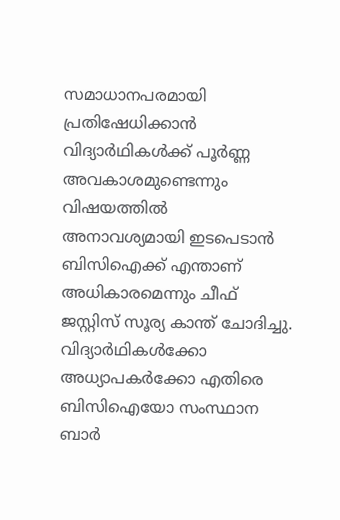സമാധാനപരമായി പ്രതിഷേധിക്കാൻ വിദ്യാർഥികൾക്ക് പൂർണ്ണ അവകാശമുണ്ടെന്നും വിഷയത്തിൽ അനാവശ്യമായി ഇടപെടാൻ ബിസിഐക്ക് എന്താണ് അധികാരമെന്നും ചീഫ് ജസ്റ്റിസ് സൂര്യ കാന്ത് ചോദിച്ചു.
വിദ്യാർഥികൾക്കോ അധ്യാപകർക്കോ എതിരെ ബിസിഐയോ സംസ്ഥാന ബാർ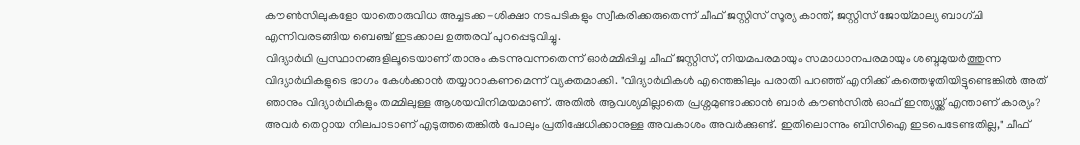കൗൺസിലുകളോ യാതൊരുവിധ അച്ചടക്ക-ശിക്ഷാ നടപടികളും സ്വീകരിക്കരുതെന്ന് ചീഫ് ജസ്റ്റിസ് സൂര്യ കാന്ത്, ജസ്റ്റിസ് ജോയ്മാല്യ ബാഗ്ചി എന്നിവരടങ്ങിയ ബെഞ്ച് ഇടക്കാല ഉത്തരവ് പുറപ്പെടുവിച്ചു.
വിദ്യാർഥി പ്രസ്ഥാനങ്ങളിലൂടെയാണ് താനും കടന്നുവന്നതെന്ന് ഓർമ്മിപ്പിച്ച ചീഫ് ജസ്റ്റിസ്, നിയമപരമായും സമാധാനപരമായും ശബ്ദമുയർത്തുന്ന വിദ്യാർഥികളുടെ ഭാഗം കേൾക്കാൻ തയ്യാറാകണമെന്ന് വ്യക്തമാക്കി. "വിദ്യാർഥികൾ എന്തെങ്കിലും പരാതി പറഞ്ഞ് എനിക്ക് കത്തെഴുതിയിട്ടുണ്ടെങ്കിൽ അത് ഞാനും വിദ്യാർഥികളും തമ്മിലുള്ള ആശയവിനിമയമാണ്. അതിൽ ആവശ്യമില്ലാതെ പ്രശ്നമുണ്ടാക്കാൻ ബാർ കൗൺസിൽ ഓഫ് ഇന്ത്യയ്ക്ക് എന്താണ് കാര്യം? അവർ തെറ്റായ നിലപാടാണ് എടുത്തതെങ്കിൽ പോലും പ്രതിഷേധിക്കാനുള്ള അവകാശം അവർക്കുണ്ട്. ഇതിലൊന്നും ബിസിഐ ഇടപെടേണ്ടതില്ല," ചീഫ്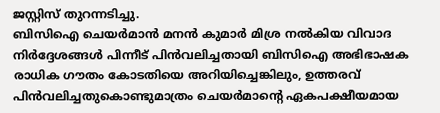ജസ്റ്റിസ് തുറന്നടിച്ചു.
ബിസിഐ ചെയർമാൻ മനൻ കുമാർ മിശ്ര നൽകിയ വിവാദ നിർദ്ദേശങ്ങൾ പിന്നീട് പിൻവലിച്ചതായി ബിസിഐ അഭിഭാഷക രാധിക ഗൗതം കോടതിയെ അറിയിച്ചെങ്കിലും, ഉത്തരവ് പിൻവലിച്ചതുകൊണ്ടുമാത്രം ചെയർമാന്റെ ഏകപക്ഷീയമായ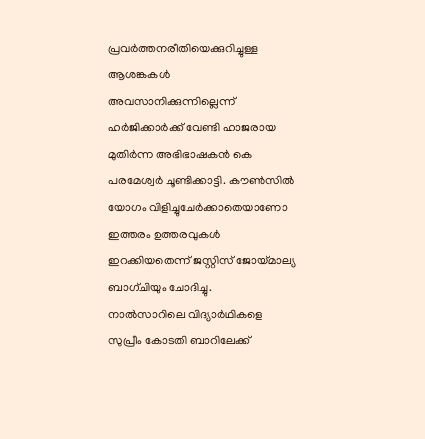പ്രവർത്തനരീതിയെക്കുറിച്ചുള്ള ആശങ്കകൾ അവസാനിക്കുന്നില്ലെന്ന് ഹർജിക്കാർക്ക് വേണ്ടി ഹാജരായ മുതിർന്ന അഭിഭാഷകൻ കെ പരമേശ്വർ ചൂണ്ടിക്കാട്ടി. കൗൺസിൽ യോഗം വിളിച്ചുചേർക്കാതെയാണോ ഇത്തരം ഉത്തരവുകൾ ഇറക്കിയതെന്ന് ജസ്റ്റിസ് ജോയ്മാല്യ ബാഗ്ചിയും ചോദിച്ചു.
നാൽസാറിലെ വിദ്യാർഥികളെ സുപ്രീം കോടതി ബാറിലേക്ക്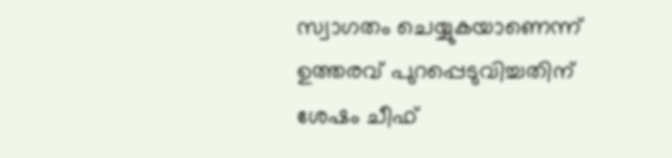സ്വാഗതം ചെയ്യുകയാണെന്ന് ഉത്തരവ് പുറപ്പെടുവിച്ചതിന് ശേഷം ചീഫ്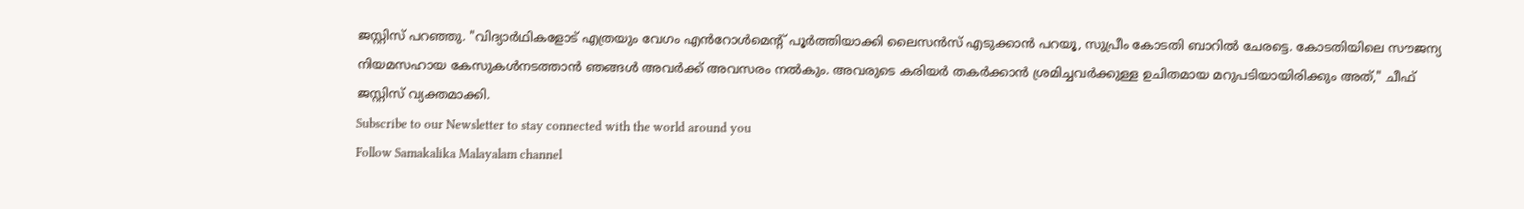ജസ്റ്റിസ് പറഞ്ഞു. "വിദ്യാർഥികളോട് എത്രയും വേഗം എൻറോൾമെന്റ് പൂർത്തിയാക്കി ലൈസൻസ് എടുക്കാൻ പറയൂ, സുപ്രീം കോടതി ബാറിൽ ചേരട്ടെ. കോടതിയിലെ സൗജന്യ നിയമസഹായ കേസുകൾനടത്താൻ ഞങ്ങൾ അവർക്ക് അവസരം നൽകും. അവരുടെ കരിയർ തകർക്കാൻ ശ്രമിച്ചവർക്കുള്ള ഉചിതമായ മറുപടിയായിരിക്കും അത്," ചീഫ് ജസ്റ്റിസ് വ്യക്തമാക്കി.
Subscribe to our Newsletter to stay connected with the world around you
Follow Samakalika Malayalam channel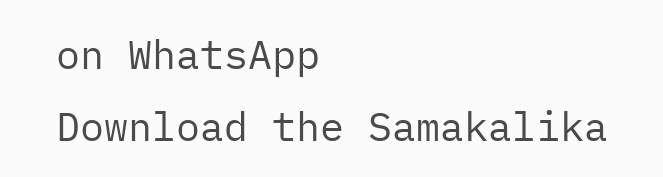on WhatsApp
Download the Samakalika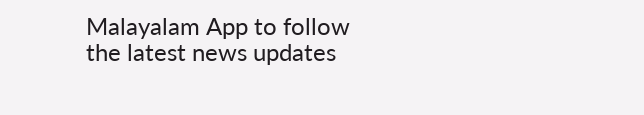Malayalam App to follow the latest news updates